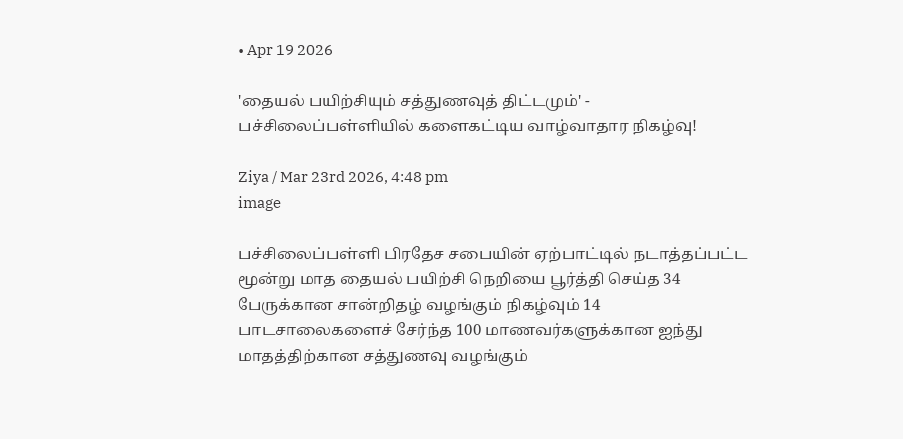• Apr 19 2026

'தையல் பயிற்சியும் சத்துணவுத் திட்டமும்' - பச்சிலைப்பள்ளியில் களைகட்டிய வாழ்வாதார நிகழ்வு!

Ziya / Mar 23rd 2026, 4:48 pm
image

பச்சிலைப்பள்ளி பிரதேச சபையின் ஏற்பாட்டில் நடாத்தப்பட்ட மூன்று மாத தையல் பயிற்சி நெறியை பூர்த்தி செய்த 34 பேருக்கான சான்றிதழ் வழங்கும் நிகழ்வும் 14 பாடசாலைகளைச் சேர்ந்த 100 மாணவர்களுக்கான ஐந்து மாதத்திற்கான சத்துணவு வழங்கும்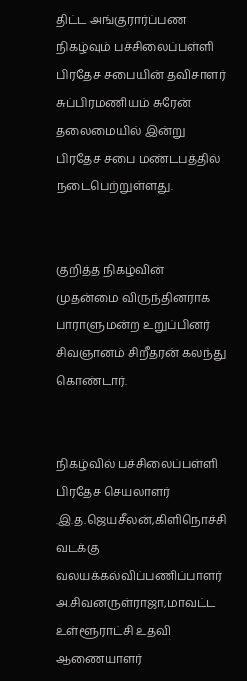திட்ட அங்குரார்ப்பண நிகழ்வும் பச்சிலைப்பள்ளி பிரதேச சபையின் தவிசாளர் சுப்பிரமணியம் சுரேன் தலைமையில் இன்று பிரதேச சபை மண்டபத்தில் நடைபெற்றுள்ளது.


குறித்த நிகழ்வின் முதன்மை விருந்தினராக பாராளுமன்ற உறுப்பினர் சிவஞானம் சிறீதரன் கலந்து கொண்டார்.


நிகழ்வில் பச்சிலைப்பள்ளி பிரதேச செயலாளர் .இ.த.ஜெயசீலன்,கிளிநொச்சி வடக்கு வலயக்கல்விப்பணிப்பாளர் அ.சிவனருள்ராஜா,மாவட்ட உள்ளூராட்சி உதவி ஆணையாளர்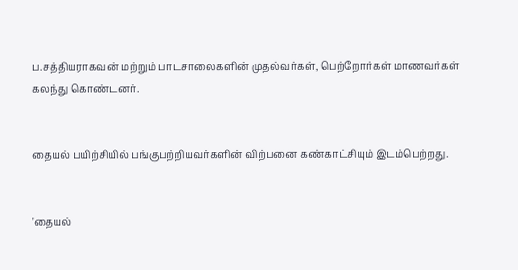ப.சத்தியராகவன் மற்றும் பாடசாலைகளின் முதல்வர்கள், பெற்றோர்கள் மாணவர்கள் கலந்து கொண்டனர்.


தையல் பயிற்சியில் பங்குபற்றியவர்களின் விற்பனை கண்காட்சியும் இடம்பெற்றது.


'தையல்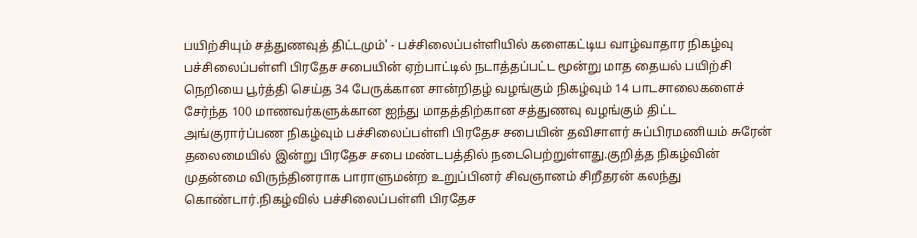பயிற்சியும் சத்துணவுத் திட்டமும்' - பச்சிலைப்பள்ளியில் களைகட்டிய வாழ்வாதார நிகழ்வு பச்சிலைப்பள்ளி பிரதேச சபையின் ஏற்பாட்டில் நடாத்தப்பட்ட மூன்று மாத தையல் பயிற்சி நெறியை பூர்த்தி செய்த 34 பேருக்கான சான்றிதழ் வழங்கும் நிகழ்வும் 14 பாடசாலைகளைச் சேர்ந்த 100 மாணவர்களுக்கான ஐந்து மாதத்திற்கான சத்துணவு வழங்கும் திட்ட அங்குரார்ப்பண நிகழ்வும் பச்சிலைப்பள்ளி பிரதேச சபையின் தவிசாளர் சுப்பிரமணியம் சுரேன் தலைமையில் இன்று பிரதேச சபை மண்டபத்தில் நடைபெற்றுள்ளது.குறித்த நிகழ்வின் முதன்மை விருந்தினராக பாராளுமன்ற உறுப்பினர் சிவஞானம் சிறீதரன் கலந்து கொண்டார்.நிகழ்வில் பச்சிலைப்பள்ளி பிரதேச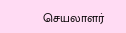செயலாளர்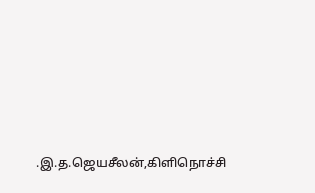.இ.த.ஜெயசீலன்,கிளிநொச்சி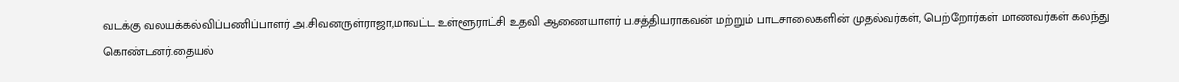வடக்கு வலயக்கல்விப்பணிப்பாளர் அ.சிவனருள்ராஜா,மாவட்ட உள்ளூராட்சி உதவி ஆணையாளர் ப.சத்தியராகவன் மற்றும் பாடசாலைகளின் முதல்வர்கள், பெற்றோர்கள் மாணவர்கள் கலந்து கொண்டனர்.தையல்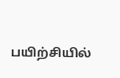பயிற்சியில்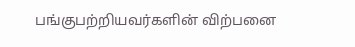பங்குபற்றியவர்களின் விற்பனை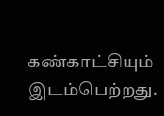கண்காட்சியும் இடம்பெற்றது.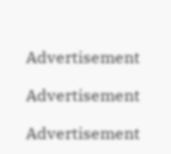Advertisement

Advertisement

Advertisement